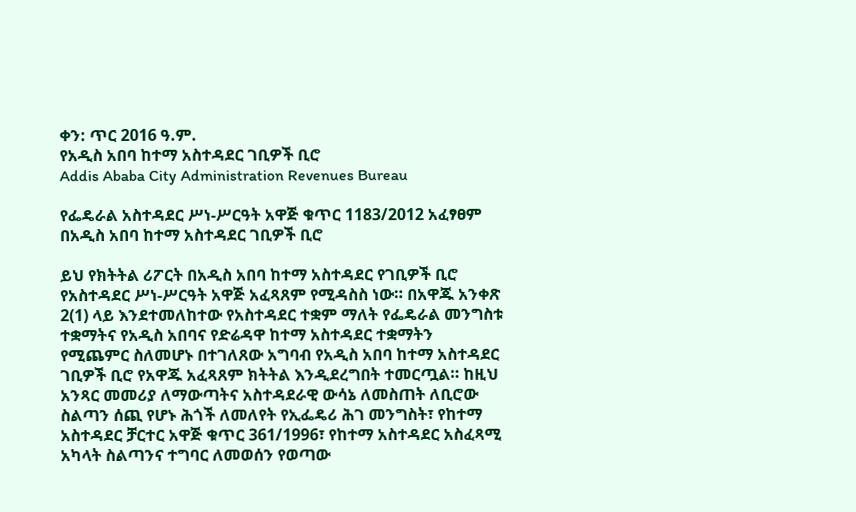ቀን: ጥር 2016 ዓ.ም.
የአዲስ አበባ ከተማ አስተዳደር ገቢዎች ቢሮ
Addis Ababa City Administration Revenues Bureau

የፌዴራል አስተዳደር ሥነ-ሥርዓት አዋጅ ቁጥር 1183/2012 አፈፃፀም በአዲስ አበባ ከተማ አስተዳደር ገቢዎች ቢሮ

ይህ የክትትል ሪፖርት በአዲስ አበባ ከተማ አስተዳደር የገቢዎች ቢሮ የአስተዳደር ሥነ-ሥርዓት አዋጅ አፈጻጸም የሚዳስስ ነው። በአዋጁ አንቀጽ 2(1) ላይ እንደተመለከተው የአስተዳደር ተቋም ማለት የፌዴራል መንግስቱ ተቋማትና የአዲስ አበባና የድሬዳዋ ከተማ አስተዳደር ተቋማትን የሚጨምር ስለመሆኑ በተገለጸው አግባብ የአዲስ አበባ ከተማ አስተዳደር ገቢዎች ቢሮ የአዋጁ አፈጻጸም ክትትል እንዲደረግበት ተመርጧል። ከዚህ አንጻር መመሪያ ለማውጣትና አስተዳደራዊ ውሳኔ ለመስጠት ለቢሮው ስልጣን ሰጪ የሆኑ ሕጎች ለመለየት የኢፌዴሪ ሕገ መንግስት፣ የከተማ አስተዳደር ቻርተር አዋጅ ቁጥር 361/1996፣ የከተማ አስተዳደር አስፈጻሚ አካላት ስልጣንና ተግባር ለመወሰን የወጣው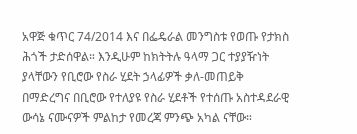አዋጅ ቁጥር 74/2014 እና በፌዴራል መንግስቱ የወጡ የታክስ ሕጎች ታድሰዋል። እንዲሁም ከክትትሉ ዓላማ ጋር ተያያዥነት ያላቸውን የቢሮው የስራ ሂደት ኃላፊዎች ቃለ-መጠይቅ በማድረግና በቢሮው የተለያዩ የስራ ሂደቶች የተሰጡ አስተዳደራዊ ውሳኔ ናሙናዎች ምልከታ የመረጃ ምንጭ አካል ናቸው።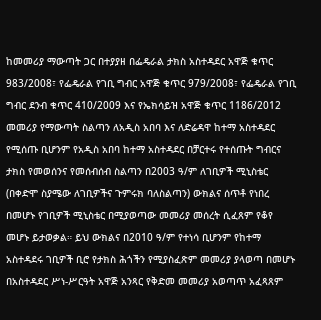ከመመሪያ ማውጣት ጋር በተያያዘ በፌዴራል ታክስ አስተዳደር አዋጅ ቁጥር 983/2008፣ የፌዴራል የገቢ ግብር አዋጅ ቁጥር 979/2008፣ የፌዴራል የገቢ ግብር ደንብ ቁጥር 410/2009 እና የኤክሳይዝ አዋጅ ቁጥር 1186/2012 መመሪያ የማውጣት ስልጣን ለአዲስ አበባ እና ለድሬዳዋ ከተማ አስተዳደር የሚሰጡ ቢሆንም የአዲስ አበባ ከተማ አስተዳደር በቻርተሩ የተሰጡት ግብርና ታክስ የመወሰንና የመሰብሰብ ስልጣን በ2003 ዓ/ም ለገቢዎች ሚኒስቴር (በቀድሞ ስያሜው ለገቢዎችና ጉምሩክ ባለስልጣን) ውክልና ሰጥቶ የነበረ በመሆኑ የገቢዎች ሚኒስቴር በሚያወጣው መመሪያ መሰረት ሲፈጸም የቆየ መሆኑ ይታወቃል። ይህ ውክልና በ2010 ዓ/ም የተነሳ ቢሆንም የከተማ አስተዳደሩ ገቢዎች ቢሮ የታክስ ሕጎችን የሚያስፈጽም መመሪያ ያላወጣ በመሆኑ በአስተዳደር ሥነ-ሥርዓት አዋጅ አንጻር የቅድመ መመሪያ አወጣጥ አፈጻጸም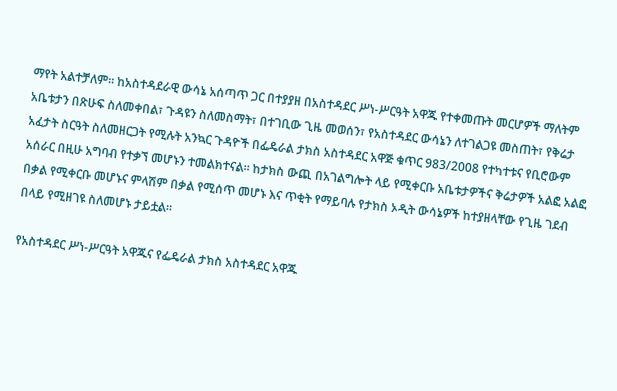ማየት አልተቻለም። ከአስተዳደራዊ ውሳኔ አሰጣጥ ጋር በተያያዘ በአስተዳደር ሥነ-ሥርዓት አዋጁ የተቀመጡት መርሆዎች ማለትም አቤቱታን በጽሁፍ ስለመቀበል፣ ጉዳዩን ስለመስማት፣ በተገቢው ጊዜ መወሰን፣ የአስተዳደር ውሳኔን ለተገልጋዩ መስጠት፣ የቅሬታ አፈታት ስርዓት ስለመዘርጋት የሚሉት አንኳር ጉዳዮች በፌዴራል ታክስ አስተዳደር አዋጅ ቁጥር 983/2008 የተካተቱና የቢሮውም አሰራር በዚሁ አግባብ የተቃኘ መሆኑን ተመልክተናል። ከታክስ ውጪ በአገልግሎት ላይ የሚቀርቡ አቤቱታዎችና ቅሬታዎች አልፎ አልፎ በቃል የሚቀርቡ መሆኑና ምላሽም በቃል የሚሰጥ መሆኑ እና ጥቂት የማይባሉ የታክስ ኦዲት ውሳኔዎች ከተያዘላቸው የጊዜ ገደብ በላይ የሚዘገዩ ስለመሆኑ ታይቷል።

የአስተዳደር ሥነ-ሥርዓት አዋጁና የፌዴራል ታክስ አስተዳደር አዋጁ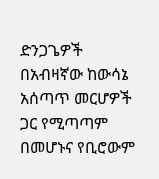ድንጋጌዎች በአብዛኛው ከውሳኔ አሰጣጥ መርሆዎች ጋር የሚጣጣም በመሆኑና የቢሮውም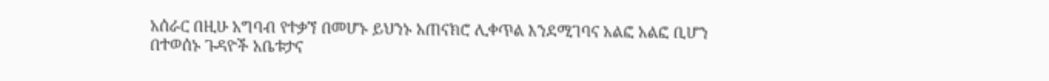አሰራር በዚሁ አግባብ የተቃኘ በመሆኑ ይህንኑ አጠናክሮ ሊቀጥል እንደሚገባና አልፎ አልፎ ቢሆን በተወሰኑ ጉዳዮች አቤቱታና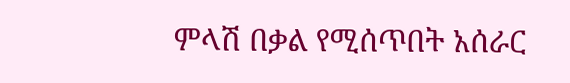ምላሽ በቃል የሚሰጥበት አሰራር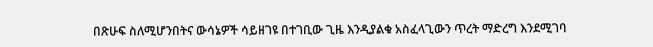በጽሁፍ ስለሚሆንበትና ውሳኔዎች ሳይዘገዩ በተገቢው ጊዜ እንዲያልቁ አስፈላጊውን ጥረት ማድረግ እንደሚገባ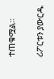ተጠቁሟል።

ሪፖርቱን ያውርዱ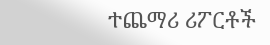ተጨማሪ ሪፖርቶች